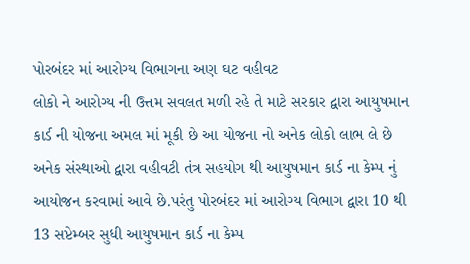પોરબંદર માં આરોગ્ય વિભાગના અણ ઘટ વહીવટ
લોકો ને આરોગ્ય ની ઉત્તમ સવલત મળી રહે તે માટે સરકાર દ્વારા આયુષમાન કાર્ડ ની યોજના અમલ માં મૂકી છે આ યોજના નો અનેક લોકો લાભ લે છે અનેક સંસ્થાઓ દ્વારા વહીવટી તંત્ર સહયોગ થી આયુષમાન કાર્ડ ના કેમ્પ નું આયોજન કરવામાં આવે છે.પરંતુ પોરબંદર માં આરોગ્ય વિભાગ દ્વારા 10 થી 13 સપ્ટેમ્બર સુધી આયુષમાન કાર્ડ ના કેમ્પ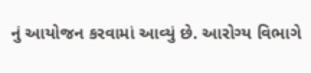નું આયોજન કરવામાં આવ્યું છે. આરોગ્ય વિભાગે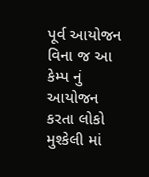પૂર્વ આયોજન વિના જ આ કેમ્પ નું આયોજન કરતા લોકો મુશ્કેલી માં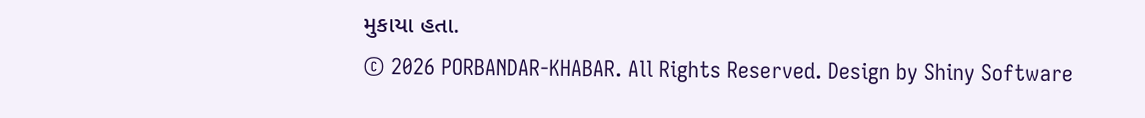મુકાયા હતા.
© 2026 PORBANDAR-KHABAR. All Rights Reserved. Design by Shiny Software